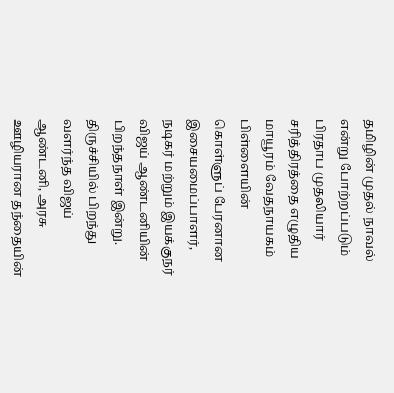தமிழின் முதல் நாவல் என்று போற்றப்படும் பிரதாப முதலியார் சரித்திரத்தை எழுதிய மாயூரம் வேதநாயகம் பிள்ளையின் கொள்ளுப் பேரனான இசையமைப்பாளர், நடிகர் மற்றும் இயக்குநர் விஜய் ஆண்டனியின் பிறந்தநாள் இன்று.
திருச்சியில் பிறந்து வளர்ந்த விஜய் ஆண்டனி, அரசு ஊழியரான தந்தையின்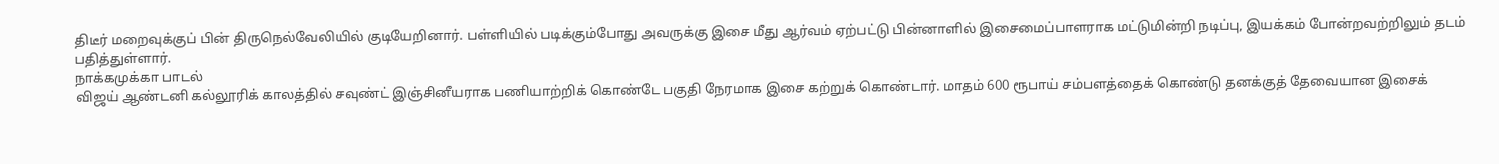திடீர் மறைவுக்குப் பின் திருநெல்வேலியில் குடியேறினார். பள்ளியில் படிக்கும்போது அவருக்கு இசை மீது ஆர்வம் ஏற்பட்டு பின்னாளில் இசைமைப்பாளராக மட்டுமின்றி நடிப்பு, இயக்கம் போன்றவற்றிலும் தடம் பதித்துள்ளார்.
நாக்கமுக்கா பாடல்
விஜய் ஆண்டனி கல்லூரிக் காலத்தில் சவுண்ட் இஞ்சினீயராக பணியாற்றிக் கொண்டே பகுதி நேரமாக இசை கற்றுக் கொண்டார். மாதம் 600 ரூபாய் சம்பளத்தைக் கொண்டு தனக்குத் தேவையான இசைக்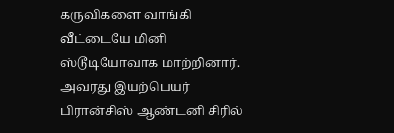கருவிகளை வாங்கி வீட்டையே மினி ஸ்டூடியோவாக மாற்றினார்.
அவரது இயற்பெயர் பிரான்சிஸ் ஆண்டனி சிரில்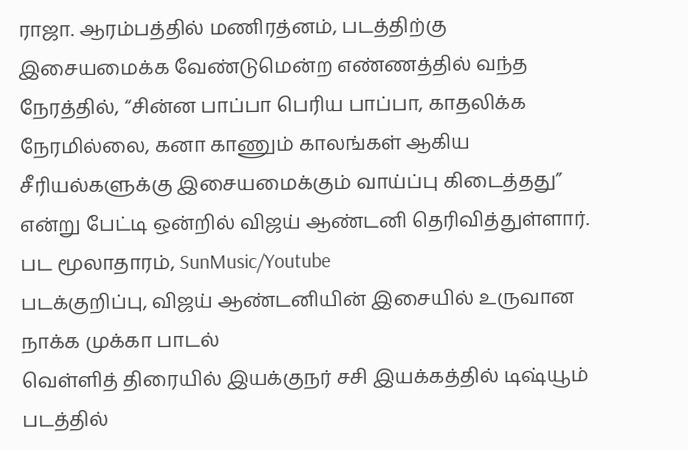ராஜா. ஆரம்பத்தில் மணிரத்னம், படத்திற்கு இசையமைக்க வேண்டுமென்ற எண்ணத்தில் வந்த நேரத்தில், “சின்ன பாப்பா பெரிய பாப்பா, காதலிக்க நேரமில்லை, கனா காணும் காலங்கள் ஆகிய சீரியல்களுக்கு இசையமைக்கும் வாய்ப்பு கிடைத்தது” என்று பேட்டி ஒன்றில் விஜய் ஆண்டனி தெரிவித்துள்ளார்.
பட மூலாதாரம், SunMusic/Youtube
படக்குறிப்பு, விஜய் ஆண்டனியின் இசையில் உருவான நாக்க முக்கா பாடல்
வெள்ளித் திரையில் இயக்குநர் சசி இயக்கத்தில் டிஷ்யூம் படத்தில்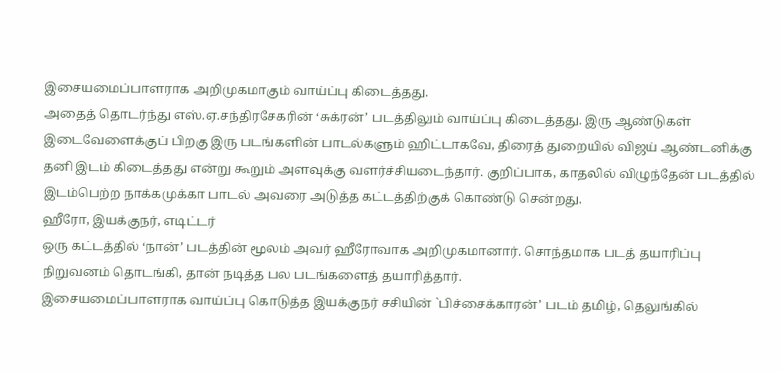இசையமைப்பாளராக அறிமுகமாகும் வாய்ப்பு கிடைத்தது.
அதைத் தொடர்ந்து எஸ்.ஏ.சந்திரசேகரின் ‘சுக்ரன்’ படத்திலும் வாய்ப்பு கிடைத்தது. இரு ஆண்டுகள் இடைவேளைக்குப் பிறகு இரு படங்களின் பாடல்களும் ஹிட்டாகவே, திரைத் துறையில் விஜய் ஆண்டனிக்கு தனி இடம் கிடைத்தது என்று கூறும் அளவுக்கு வளர்ச்சியடைந்தார். குறிப்பாக, காதலில் விழுந்தேன் படத்தில் இடம்பெற்ற நாக்கமுக்கா பாடல் அவரை அடுத்த கட்டத்திற்குக் கொண்டு சென்றது.
ஹீரோ, இயக்குநர், எடிட்டர்
ஒரு கட்டத்தில் ‘நான்’ படத்தின் மூலம் அவர் ஹீரோவாக அறிமுகமானார். சொந்தமாக படத் தயாரிப்பு நிறுவனம் தொடங்கி, தான் நடித்த பல படங்களைத் தயாரித்தார்.
இசையமைப்பாளராக வாய்ப்பு கொடுத்த இயக்குநர் சசியின் `பிச்சைக்காரன்’ படம் தமிழ், தெலுங்கில்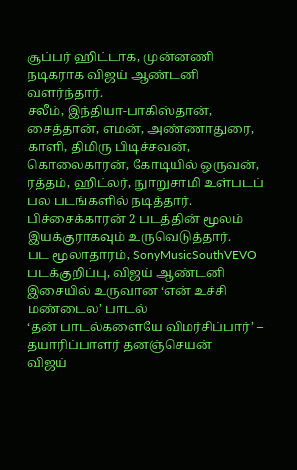சூப்பர் ஹிட்டாக, முன்னணி நடிகராக விஜய் ஆண்டனி வளர்ந்தார்.
சலீம், இந்தியா-பாகிஸ்தான், சைத்தான், எமன், அண்ணாதுரை, காளி, திமிரு பிடிச்சவன், கொலைகாரன், கோடியில் ஒருவன், ரத்தம், ஹிட்லர், நுாறுசாமி உள்படப் பல படங்களில் நடித்தார். பிச்சைக்காரன் 2 படத்தின் மூலம் இயக்குராகவும் உருவெடுத்தார்.
பட மூலாதாரம், SonyMusicSouthVEVO
படக்குறிப்பு, விஜய் ஆண்டனி இசையில் உருவான ‘என் உச்சி மண்டைல’ பாடல்
‘தன் பாடல்களையே விமர்சிப்பார்’ – தயாரிப்பாளர் தனஞ்செயன்
விஜய்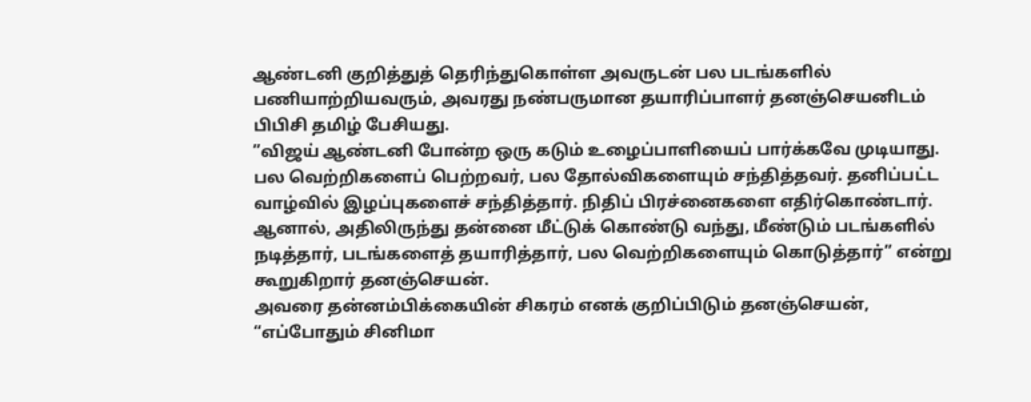ஆண்டனி குறித்துத் தெரிந்துகொள்ள அவருடன் பல படங்களில் பணியாற்றியவரும், அவரது நண்பருமான தயாரிப்பாளர் தனஞ்செயனிடம் பிபிசி தமிழ் பேசியது.
”விஜய் ஆண்டனி போன்ற ஒரு கடும் உழைப்பாளியைப் பார்க்கவே முடியாது. பல வெற்றிகளைப் பெற்றவர், பல தோல்விகளையும் சந்தித்தவர். தனிப்பட்ட வாழ்வில் இழப்புகளைச் சந்தித்தார். நிதிப் பிரச்னைகளை எதிர்கொண்டார். ஆனால், அதிலிருந்து தன்னை மீட்டுக் கொண்டு வந்து, மீண்டும் படங்களில் நடித்தார், படங்களைத் தயாரித்தார், பல வெற்றிகளையும் கொடுத்தார்” என்று கூறுகிறார் தனஞ்செயன்.
அவரை தன்னம்பிக்கையின் சிகரம் எனக் குறிப்பிடும் தனஞ்செயன், “எப்போதும் சினிமா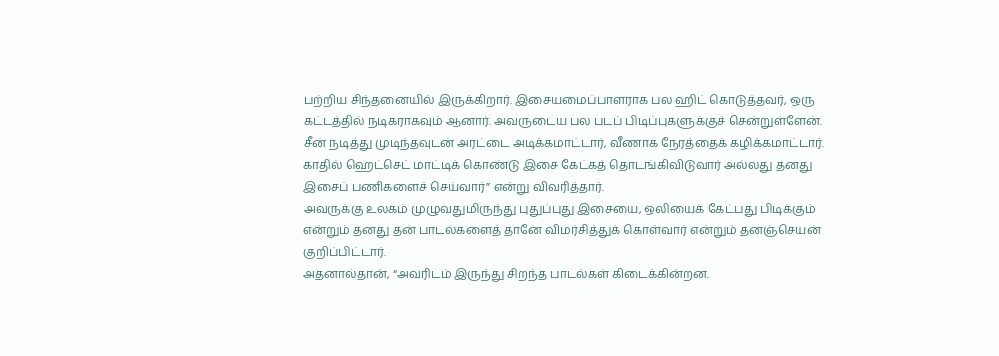பற்றிய சிந்தனையில் இருக்கிறார். இசையமைப்பாளராக பல ஹிட் கொடுத்தவர், ஒரு கட்டத்தில் நடிகராகவும் ஆனார். அவருடைய பல படப் பிடிப்புகளுக்குச் சென்றுள்ளேன். சீன் நடித்து முடிந்தவுடன் அரட்டை அடிக்கமாட்டார், வீணாக நேரத்தைக் கழிக்கமாட்டார். காதில் ஹெட்செட் மாட்டிக் கொண்டு இசை கேட்கத் தொடங்கிவிடுவார் அல்லது தனது இசைப் பணிகளைச் செய்வார்” என்று விவரித்தார்.
அவருக்கு உலகம் முழுவதுமிருந்து புதுப்புது இசையை, ஒலியைக் கேட்பது பிடிக்கும் என்றும் தனது தன் பாடல்களைத் தானே விமர்சித்துக் கொள்வார் என்றும் தனஞ்செயன் குறிப்பிட்டார்.
அதனால்தான், “அவரிடம் இருந்து சிறந்த பாடல்கள் கிடைக்கின்றன.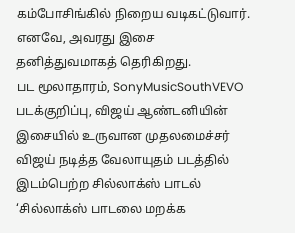கம்போசிங்கில் நிறைய வடிகட்டுவார். எனவே, அவரது இசை தனித்துவமாகத் தெரிகிறது.
பட மூலாதாரம், SonyMusicSouthVEVO
படக்குறிப்பு, விஜய் ஆண்டனியின் இசையில் உருவான முதலமைச்சர் விஜய் நடித்த வேலாயுதம் படத்தில் இடம்பெற்ற சில்லாக்ஸ் பாடல்
‘சில்லாக்ஸ் பாடலை மறக்க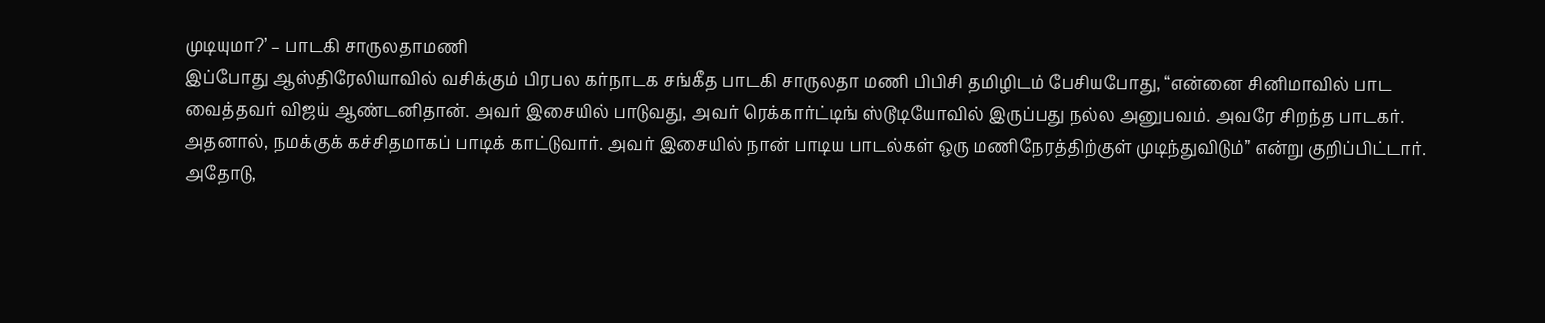முடியுமா?’ – பாடகி சாருலதாமணி
இப்போது ஆஸ்திரேலியாவில் வசிக்கும் பிரபல கர்நாடக சங்கீத பாடகி சாருலதா மணி பிபிசி தமிழிடம் பேசியபோது, “என்னை சினிமாவில் பாட வைத்தவர் விஜய் ஆண்டனிதான். அவர் இசையில் பாடுவது, அவர் ரெக்கார்ட்டிங் ஸ்டூடியோவில் இருப்பது நல்ல அனுபவம். அவரே சிறந்த பாடகர். அதனால், நமக்குக் கச்சிதமாகப் பாடிக் காட்டுவார். அவர் இசையில் நான் பாடிய பாடல்கள் ஒரு மணிநேரத்திற்குள் முடிந்துவிடும்” என்று குறிப்பிட்டார்.
அதோடு,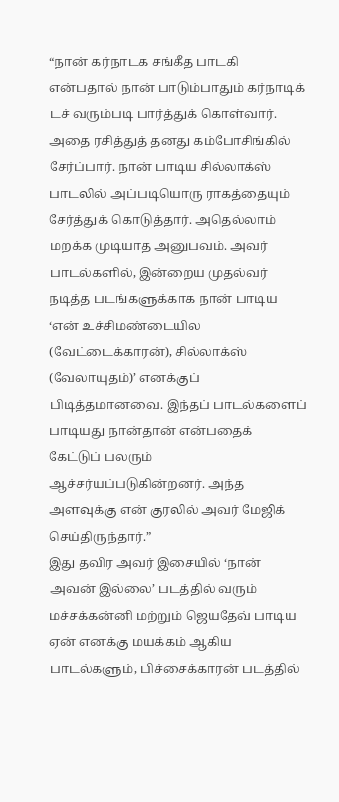“நான் கர்நாடக சங்கீத பாடகி என்பதால் நான் பாடும்பாதும் கர்நாடிக் டச் வரும்படி பார்த்துக் கொள்வார். அதை ரசித்துத் தனது கம்போசிங்கில் சேர்ப்பார். நான் பாடிய சில்லாக்ஸ் பாடலில் அப்படியொரு ராகத்தையும் சேர்த்துக் கொடுத்தார். அதெல்லாம் மறக்க முடியாத அனுபவம். அவர் பாடல்களில், இன்றைய முதல்வர் நடித்த படங்களுக்காக நான் பாடிய ‘என் உச்சிமண்டையில (வேட்டைக்காரன்), சில்லாக்ஸ் (வேலாயுதம்)’ எனக்குப் பிடித்தமானவை. இந்தப் பாடல்களைப் பாடியது நான்தான் என்பதைக் கேட்டுப் பலரும் ஆச்சர்யப்படுகின்றனர். அந்த அளவுக்கு என் குரலில் அவர் மேஜிக் செய்திருந்தார்.”
இது தவிர அவர் இசையில் ‘நான் அவன் இல்லை’ படத்தில் வரும் மச்சக்கன்னி மற்றும் ஜெயதேவ் பாடிய ஏன் எனக்கு மயக்கம் ஆகிய பாடல்களும், பிச்சைக்காரன் படத்தில்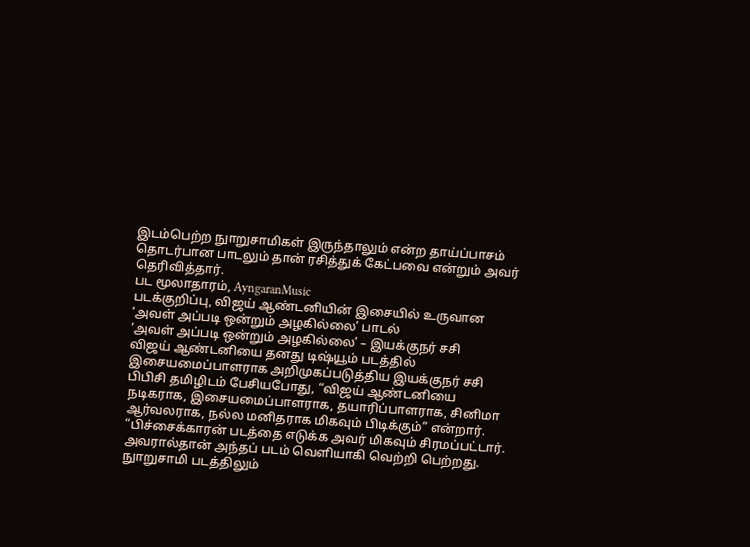இடம்பெற்ற நுாறுசாமிகள் இருந்தாலும் என்ற தாய்ப்பாசம் தொடர்பான பாடலும் தான் ரசித்துக் கேட்பவை என்றும் அவர் தெரிவித்தார்.
பட மூலாதாரம், AyngaranMusic
படக்குறிப்பு, விஜய் ஆண்டனியின் இசையில் உருவான ‘அவள் அப்படி ஒன்றும் அழகில்லை’ பாடல்
‘அவள் அப்படி ஒன்றும் அழகில்லை’ – இயக்குநர் சசி
விஜய் ஆண்டனியை தனது டிஷ்யூம் படத்தில் இசையமைப்பாளராக அறிமுகப்படுத்திய இயக்குநர் சசி பிபிசி தமிழிடம் பேசியபோது, “விஜய் ஆண்டனியை நடிகராக, இசையமைப்பாளராக, தயாரிப்பாளராக, சினிமா ஆர்வலராக, நல்ல மனிதராக மிகவும் பிடிக்கும்” என்றார்.
“பிச்சைக்காரன் படத்தை எடுக்க அவர் மிகவும் சிரமப்பட்டார். அவரால்தான் அந்தப் படம் வெளியாகி வெற்றி பெற்றது. நுாறுசாமி படத்திலும்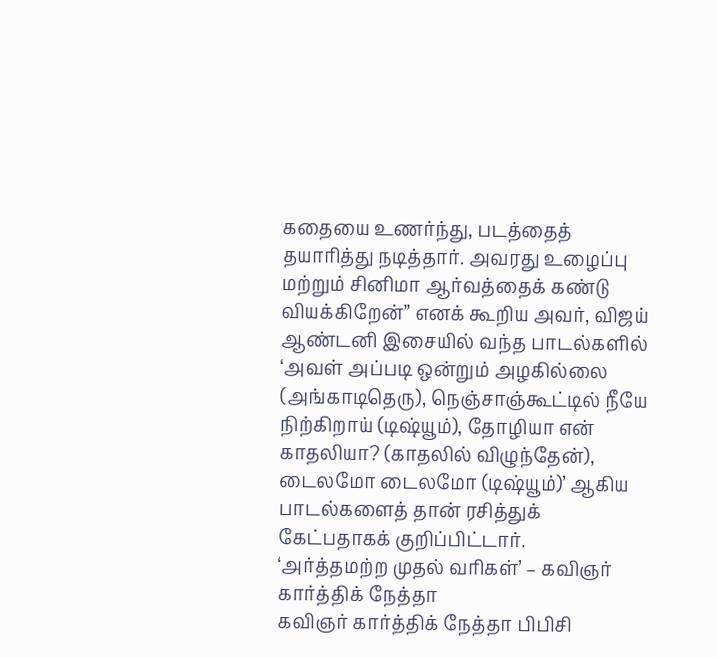கதையை உணர்ந்து, படத்தைத் தயாரித்து நடித்தார். அவரது உழைப்பு மற்றும் சினிமா ஆர்வத்தைக் கண்டு வியக்கிறேன்” எனக் கூறிய அவர், விஜய் ஆண்டனி இசையில் வந்த பாடல்களில் ‘அவள் அப்படி ஒன்றும் அழகில்லை (அங்காடிதெரு), நெஞ்சாஞ்கூட்டில் நீயே நிற்கிறாய் (டிஷ்யூம்), தோழியா என் காதலியா? (காதலில் விழுந்தேன்), டைலமோ டைலமோ (டிஷ்யூம்)’ ஆகிய பாடல்களைத் தான் ரசித்துக் கேட்பதாகக் குறிப்பிட்டார்.
‘அர்த்தமற்ற முதல் வரிகள்’ – கவிஞர் கார்த்திக் நேத்தா
கவிஞர் கார்த்திக் நேத்தா பிபிசி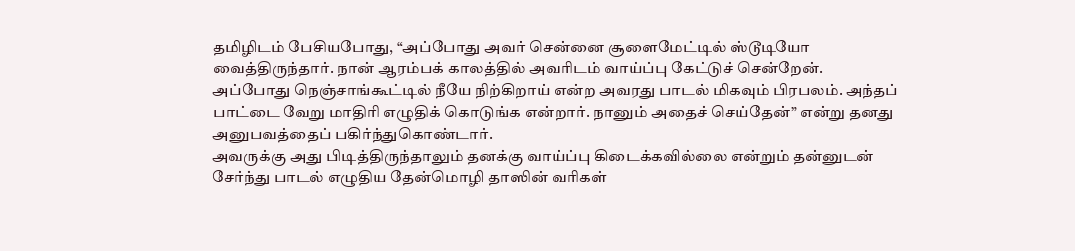தமிழிடம் பேசியபோது, “அப்போது அவர் சென்னை சூளைமேட்டில் ஸ்டூடியோ வைத்திருந்தார். நான் ஆரம்பக் காலத்தில் அவரிடம் வாய்ப்பு கேட்டுச் சென்றேன். அப்போது நெஞ்சாங்கூட்டில் நீயே நிற்கிறாய் என்ற அவரது பாடல் மிகவும் பிரபலம். அந்தப் பாட்டை வேறு மாதிரி எழுதிக் கொடுங்க என்றார். நானும் அதைச் செய்தேன்” என்று தனது அனுபவத்தைப் பகிர்ந்துகொண்டார்.
அவருக்கு அது பிடித்திருந்தாலும் தனக்கு வாய்ப்பு கிடைக்கவில்லை என்றும் தன்னுடன் சேர்ந்து பாடல் எழுதிய தேன்மொழி தாஸின் வரிகள்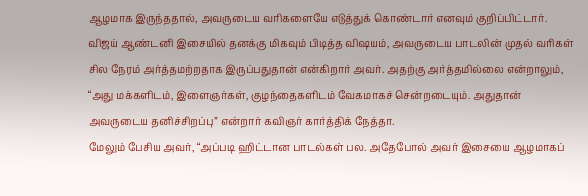ஆழமாக இருந்ததால், அவருடைய வரிகளையே எடுத்துக் கொண்டார் எனவும் குறிப்பிட்டார்.
விஜய் ஆண்டனி இசையில் தனக்கு மிகவும் பிடித்த விஷயம், அவருடைய பாடலின் முதல் வரிகள் சில நேரம் அர்த்தமற்றதாக இருப்பதுதான் என்கிறார் அவர். அதற்கு அர்த்தமில்லை என்றாலும், “அது மக்களிடம், இளைஞர்கள், குழந்தைகளிடம் வேகமாகச் சென்றடையும். அதுதான் அவருடைய தனிச்சிறப்பு” என்றார் கவிஞர் கார்த்திக் நேத்தா.
மேலும் பேசிய அவர், “அப்படி ஹிட்டான பாடல்கள் பல. அதேபோல் அவர் இசையை ஆழமாகப்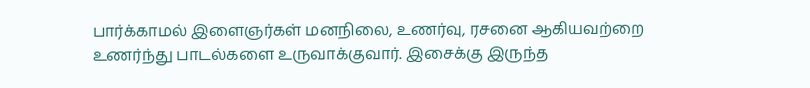பார்க்காமல் இளைஞர்கள் மனநிலை, உணர்வு, ரசனை ஆகியவற்றை உணர்ந்து பாடல்களை உருவாக்குவார். இசைக்கு இருந்த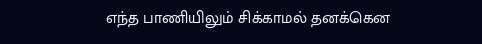எந்த பாணியிலும் சிக்காமல் தனக்கென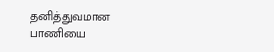தனித்துவமான பாணியை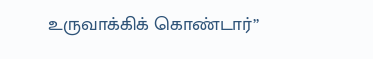உருவாக்கிக் கொண்டார்”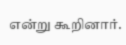என்று கூறினார்.